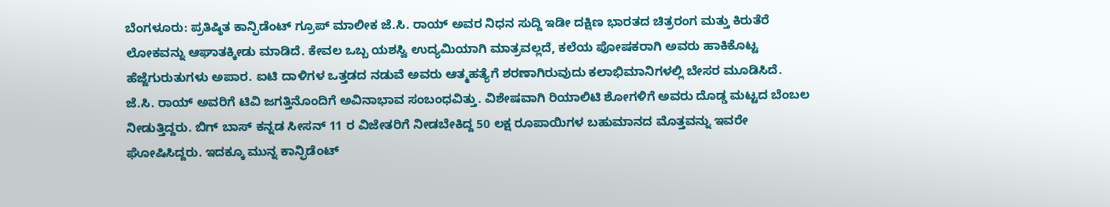ಬೆಂಗಳೂರು: ಪ್ರತಿಷ್ಠಿತ ಕಾನ್ಫಿಡೆಂಟ್ ಗ್ರೂಪ್ ಮಾಲೀಕ ಜೆ.ಸಿ. ರಾಯ್ ಅವರ ನಿಧನ ಸುದ್ದಿ ಇಡೀ ದಕ್ಷಿಣ ಭಾರತದ ಚಿತ್ರರಂಗ ಮತ್ತು ಕಿರುತೆರೆ ಲೋಕವನ್ನು ಆಘಾತಕ್ಕೀಡು ಮಾಡಿದೆ. ಕೇವಲ ಒಬ್ಬ ಯಶಸ್ವಿ ಉದ್ಯಮಿಯಾಗಿ ಮಾತ್ರವಲ್ಲದೆ, ಕಲೆಯ ಪೋಷಕರಾಗಿ ಅವರು ಹಾಕಿಕೊಟ್ಟ ಹೆಜ್ಜೆಗುರುತುಗಳು ಅಪಾರ. ಐಟಿ ದಾಳಿಗಳ ಒತ್ತಡದ ನಡುವೆ ಅವರು ಆತ್ಮಹತ್ಯೆಗೆ ಶರಣಾಗಿರುವುದು ಕಲಾಭಿಮಾನಿಗಳಲ್ಲಿ ಬೇಸರ ಮೂಡಿಸಿದೆ.
ಜೆ.ಸಿ. ರಾಯ್ ಅವರಿಗೆ ಟಿವಿ ಜಗತ್ತಿನೊಂದಿಗೆ ಅವಿನಾಭಾವ ಸಂಬಂಧವಿತ್ತು. ವಿಶೇಷವಾಗಿ ರಿಯಾಲಿಟಿ ಶೋಗಳಿಗೆ ಅವರು ದೊಡ್ಡ ಮಟ್ಟದ ಬೆಂಬಲ ನೀಡುತ್ತಿದ್ದರು. ಬಿಗ್ ಬಾಸ್ ಕನ್ನಡ ಸೀಸನ್ 11 ರ ವಿಜೇತರಿಗೆ ನೀಡಬೇಕಿದ್ದ 50 ಲಕ್ಷ ರೂಪಾಯಿಗಳ ಬಹುಮಾನದ ಮೊತ್ತವನ್ನು ಇವರೇ ಘೋಷಿಸಿದ್ದರು. ಇದಕ್ಕೂ ಮುನ್ನ ಕಾನ್ಫಿಡೆಂಟ್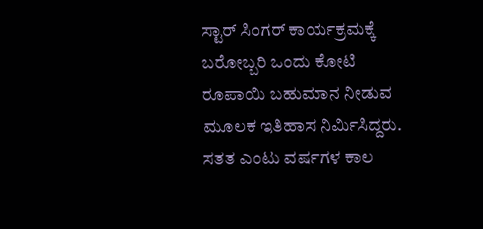ಸ್ಟಾರ್ ಸಿಂಗರ್ ಕಾರ್ಯಕ್ರಮಕ್ಕೆ ಬರೋಬ್ಬರಿ ಒಂದು ಕೋಟಿ ರೂಪಾಯಿ ಬಹುಮಾನ ನೀಡುವ ಮೂಲಕ ಇತಿಹಾಸ ನಿರ್ಮಿಸಿದ್ದರು. ಸತತ ಎಂಟು ವರ್ಷಗಳ ಕಾಲ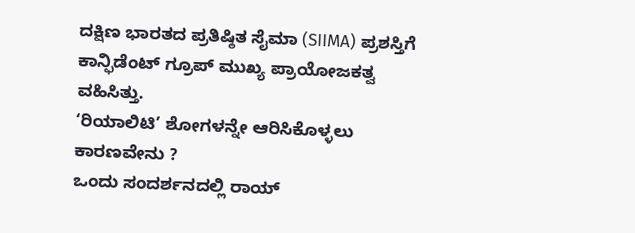ದಕ್ಷಿಣ ಭಾರತದ ಪ್ರತಿಷ್ಠಿತ ಸೈಮಾ (SIIMA) ಪ್ರಶಸ್ತಿಗೆ ಕಾನ್ಫಿಡೆಂಟ್ ಗ್ರೂಪ್ ಮುಖ್ಯ ಪ್ರಾಯೋಜಕತ್ವ ವಹಿಸಿತ್ತು.
‘ರಿಯಾಲಿಟಿ’ ಶೋಗಳನ್ನೇ ಆರಿಸಿಕೊಳ್ಳಲು ಕಾರಣವೇನು ?
ಒಂದು ಸಂದರ್ಶನದಲ್ಲಿ ರಾಯ್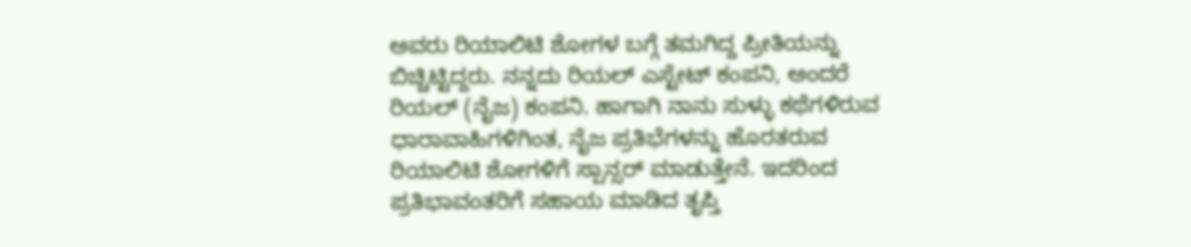ಅವರು ರಿಯಾಲಿಟಿ ಶೋಗಳ ಬಗ್ಗೆ ತಮಗಿದ್ದ ಪ್ರೀತಿಯನ್ನು ಬಿಚ್ಚಿಟ್ಟಿದ್ದರು. ನನ್ನದು ರಿಯಲ್ ಎಸ್ಟೇಟ್ ಕಂಪನಿ, ಅಂದರೆ ರಿಯಲ್ (ನೈಜ) ಕಂಪನಿ. ಹಾಗಾಗಿ ನಾನು ಸುಳ್ಳು ಕಥೆಗಳಿರುವ ಧಾರಾವಾಹಿಗಳಿಗಿಂತ, ನೈಜ ಪ್ರತಿಭೆಗಳನ್ನು ಹೊರತರುವ ರಿಯಾಲಿಟಿ ಶೋಗಳಿಗೆ ಸ್ಪಾನ್ಸರ್ ಮಾಡುತ್ತೇನೆ. ಇದರಿಂದ ಪ್ರತಿಭಾವಂತರಿಗೆ ಸಹಾಯ ಮಾಡಿದ ತೃಪ್ತಿ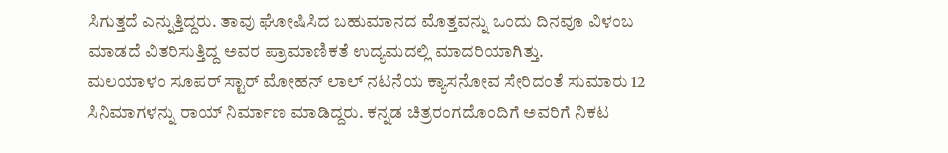ಸಿಗುತ್ತದೆ ಎನ್ನುತ್ತಿದ್ದರು. ತಾವು ಘೋಷಿಸಿದ ಬಹುಮಾನದ ಮೊತ್ತವನ್ನು ಒಂದು ದಿನವೂ ವಿಳಂಬ ಮಾಡದೆ ವಿತರಿಸುತ್ತಿದ್ದ ಅವರ ಪ್ರಾಮಾಣಿಕತೆ ಉದ್ಯಮದಲ್ಲಿ ಮಾದರಿಯಾಗಿತ್ತು.
ಮಲಯಾಳಂ ಸೂಪರ್ ಸ್ಟಾರ್ ಮೋಹನ್ ಲಾಲ್ ನಟನೆಯ ಕ್ಯಾಸನೋವ ಸೇರಿದಂತೆ ಸುಮಾರು 12 ಸಿನಿಮಾಗಳನ್ನು ರಾಯ್ ನಿರ್ಮಾಣ ಮಾಡಿದ್ದರು. ಕನ್ನಡ ಚಿತ್ರರಂಗದೊಂದಿಗೆ ಅವರಿಗೆ ನಿಕಟ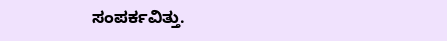ಸಂಪರ್ಕವಿತ್ತು.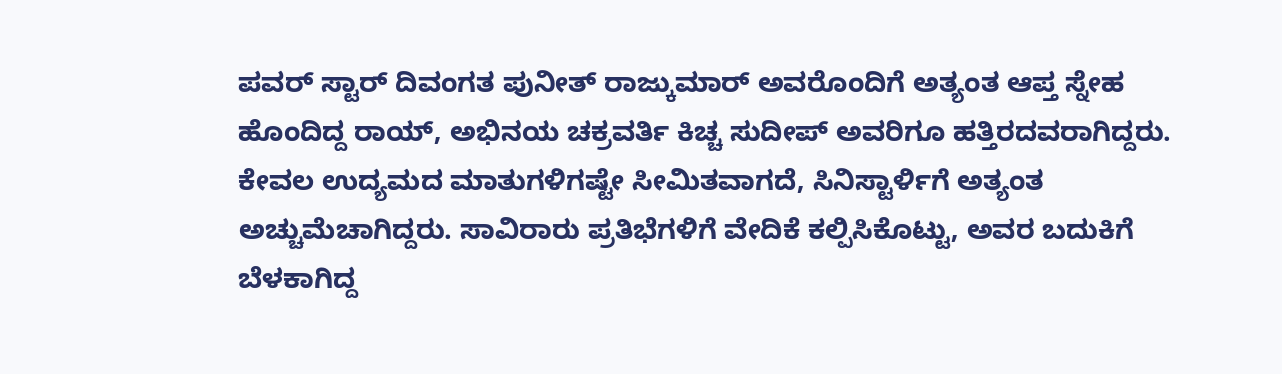ಪವರ್ ಸ್ಟಾರ್ ದಿವಂಗತ ಪುನೀತ್ ರಾಜ್ಕುಮಾರ್ ಅವರೊಂದಿಗೆ ಅತ್ಯಂತ ಆಪ್ತ ಸ್ನೇಹ ಹೊಂದಿದ್ದ ರಾಯ್, ಅಭಿನಯ ಚಕ್ರವರ್ತಿ ಕಿಚ್ಚ ಸುದೀಪ್ ಅವರಿಗೂ ಹತ್ತಿರದವರಾಗಿದ್ದರು. ಕೇವಲ ಉದ್ಯಮದ ಮಾತುಗಳಿಗಷ್ಟೇ ಸೀಮಿತವಾಗದೆ, ಸಿನಿಸ್ಟಾರ್ಳಿಗೆ ಅತ್ಯಂತ ಅಚ್ಚುಮೆಚಾಗಿದ್ದರು. ಸಾವಿರಾರು ಪ್ರತಿಭೆಗಳಿಗೆ ವೇದಿಕೆ ಕಲ್ಪಿಸಿಕೊಟ್ಟು, ಅವರ ಬದುಕಿಗೆ ಬೆಳಕಾಗಿದ್ದ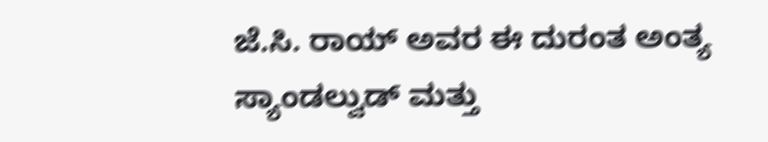ಜೆ.ಸಿ. ರಾಯ್ ಅವರ ಈ ದುರಂತ ಅಂತ್ಯ ಸ್ಯಾಂಡಲ್ವುಡ್ ಮತ್ತು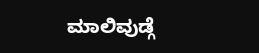ಮಾಲಿವುಡ್ಗೆ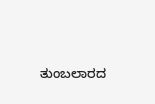ತುಂಬಲಾರದ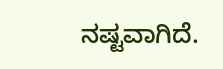ನಷ್ಟವಾಗಿದೆ.